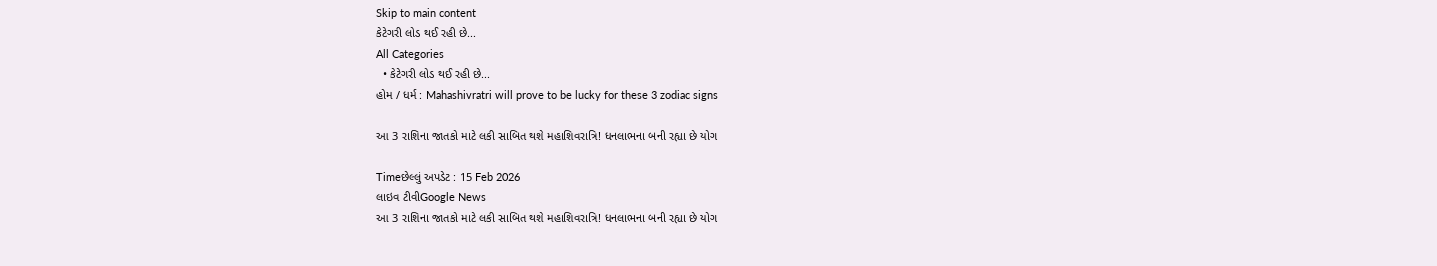Skip to main content
કેટેગરી લોડ થઈ રહી છે...
All Categories
  • કેટેગરી લોડ થઈ રહી છે...
હોમ / ધર્મ : Mahashivratri will prove to be lucky for these 3 zodiac signs

આ 3 રાશિના જાતકો માટે લકી સાબિત થશે મહાશિવરાત્રિ! ધનલાભના બની રહ્યા છે યોગ

Timeછેલ્લું અપડેટ : 15 Feb 2026
લાઇવ ટીવીGoogle News
આ 3 રાશિના જાતકો માટે લકી સાબિત થશે મહાશિવરાત્રિ! ધનલાભના બની રહ્યા છે યોગ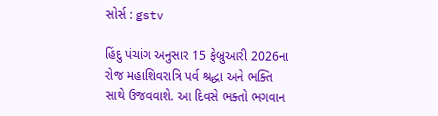સોર્સ : gstv

હિંદુ પંચાંગ અનુસાર 15 ફેબ્રુઆરી 2026ના રોજ મહાશિવરાત્રિ પર્વ શ્રદ્ધા અને ભક્તિ સાથે ઉજવવાશે. આ દિવસે ભક્તો ભગવાન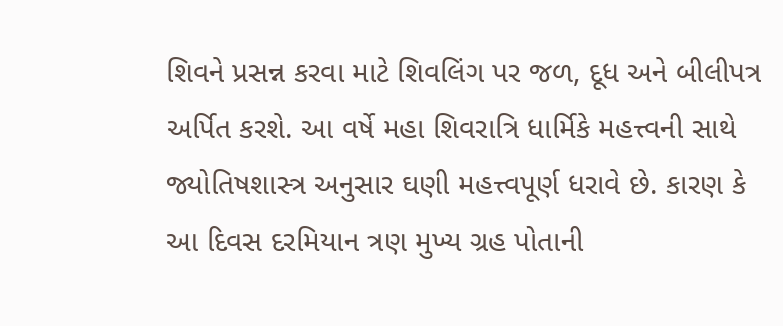શિવને પ્રસન્ન કરવા માટે શિવલિંગ પર જળ, દૂધ અને બીલીપત્ર અર્પિત કરશે. આ વર્ષે મહા શિવરાત્રિ ધાર્મિકે મહત્ત્વની સાથે જ્યોતિષશાસ્ત્ર અનુસાર ઘણી મહત્ત્વપૂર્ણ ધરાવે છે. કારણ કે આ દિવસ દરમિયાન ત્રણ મુખ્ય ગ્રહ પોતાની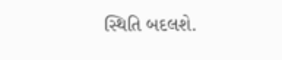સ્થિતિ બદલશે.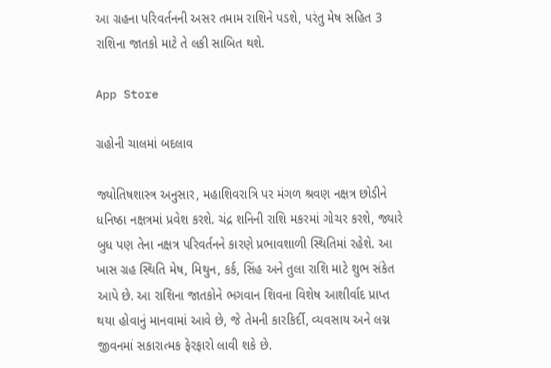આ ગ્રહના પરિવર્તનની અસર તમામ રાશિને પડશે, પરંતુ મેષ સહિત 3 રાશિના જાતકો માટે તે લકી સાબિત થશે.

App Store

ગ્રહોની ચાલમાં બદલાવ

જ્યોતિષશાસ્ત્ર અનુસાર, મહાશિવરાત્રિ પર મંગળ શ્રવણ નક્ષત્ર છોડીને ધનિષ્ઠા નક્ષત્રમાં પ્રવેશ કરશે. ચંદ્ર શનિની રાશિ મકરમાં ગોચર કરશે, જ્યારે બુધ પણ તેના નક્ષત્ર પરિવર્તનને કારણે પ્રભાવશાળી સ્થિતિમાં રહેશે. આ ખાસ ગ્રહ સ્થિતિ મેષ, મિથુન, કર્ક, સિંહ અને તુલા રાશિ માટે શુભ સંકેત આપે છે. આ રાશિના જાતકોને ભગવાન શિવના વિશેષ આશીર્વાદ પ્રાપ્ત થયા હોવાનું માનવામાં આવે છે, જે તેમની કારકિર્દી, વ્યવસાય અને લગ્ન જીવનમાં સકારાત્મક ફેરફારો લાવી શકે છે.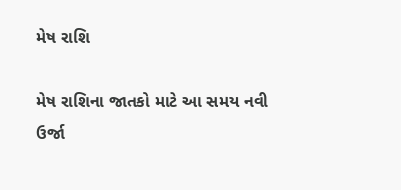મેષ રાશિ

મેષ રાશિના જાતકો માટે આ સમય નવી ઉર્જા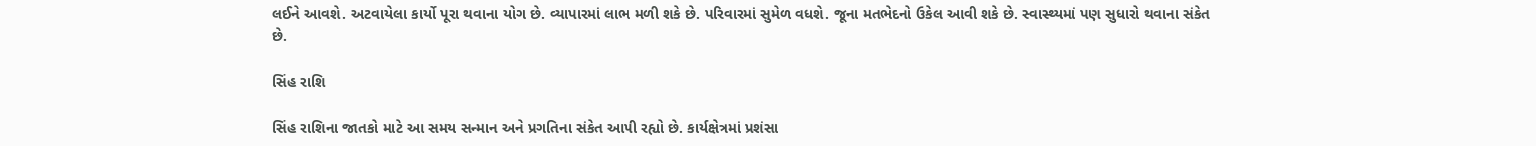લઈને આવશે. અટવાયેલા કાર્યો પૂરા થવાના યોગ છે. વ્યાપારમાં લાભ મળી શકે છે. પરિવારમાં સુમેળ વધશે. જૂના મતભેદનો ઉકેલ આવી શકે છે. સ્વાસ્થ્યમાં પણ સુધારો થવાના સંકેત છે.

સિંહ રાશિ

સિંહ રાશિના જાતકો માટે આ સમય સન્માન અને પ્રગતિના સંકેત આપી રહ્યો છે. કાર્યક્ષેત્રમાં પ્રશંસા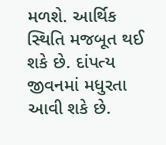મળશે. આર્થિક સ્થિતિ મજબૂત થઈ શકે છે. દાંપત્ય જીવનમાં મધુરતા આવી શકે છે.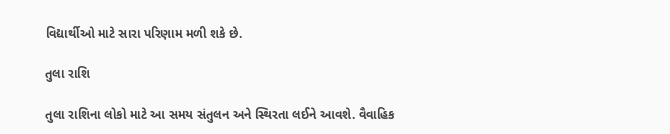વિદ્યાર્થીઓ માટે સારા પરિણામ મળી શકે છે.

તુલા રાશિ

તુલા રાશિના લોકો માટે આ સમય સંતુલન અને સ્થિરતા લઈને આવશે. વૈવાહિક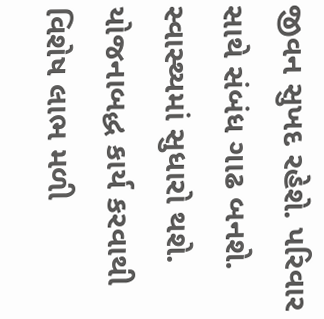જીવન સુખદ રહેશે. પરિવાર સાથે સંબંધ ગાઢ બનશે. સ્વાસ્થ્યમાં સુધારો થશે. યોજનાબદ્ધ કાર્ય કરવાથી વિશેષ લાભ મળી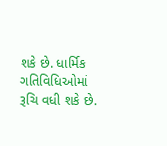શકે છે. ધાર્મિક ગતિવિધિઓમાં રૂચિ વધી શકે છે.